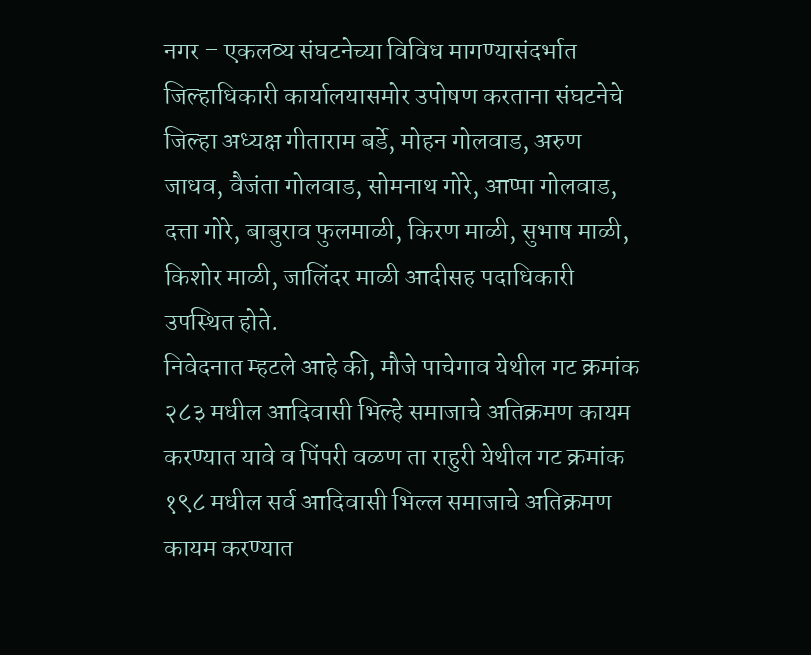नगर – एकलव्य संघटनेच्या विविध मागण्यासंदर्भात जिल्हाधिकारी कार्यालयासमोर उपोषण करताना संघटनेचे जिल्हा अध्यक्ष गीताराम बर्डे, मोहन गोलवाड, अरुण जाधव, वैजंता गोलवाड, सोमनाथ गोरे, आप्पा गोलवाड, दत्ता गोरे, बाबुराव फुलमाळी, किरण माळी, सुभाष माळी, किशोर माळी, जालिंदर माळी आदीसह पदाधिकारी उपस्थित होते.
निवेदनात म्हटले आहे की, मौजे पाचेगाव येथील गट क्रमांक २८३ मधील आदिवासी भिल्हे समाजाचे अतिक्रमण कायम करण्यात यावे व पिंपरी वळण ता राहुरी येथील गट क्रमांक १९८ मधील सर्व आदिवासी भिल्ल समाजाचे अतिक्रमण कायम करण्यात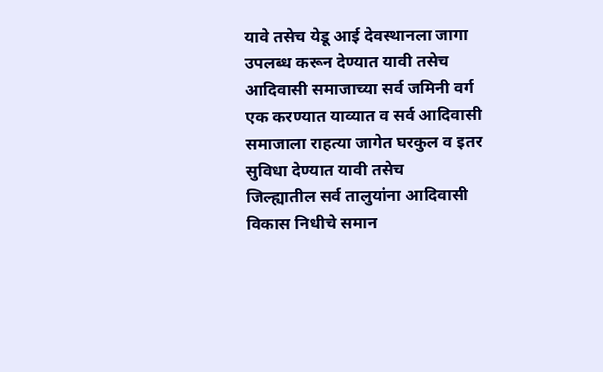यावे तसेच येडू आई देवस्थानला जागा उपलब्ध करून देण्यात यावी तसेच आदिवासी समाजाच्या सर्व जमिनी वर्ग एक करण्यात याव्यात व सर्व आदिवासी समाजाला राहत्या जागेत घरकुल व इतर सुविधा देण्यात यावी तसेच
जिल्ह्यातील सर्व तालुयांना आदिवासी विकास निधीचे समान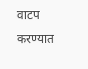वाटप करण्यात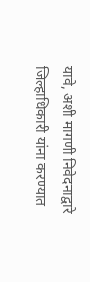यावे, अशी मागणी निवेदनाद्वारे
जिल्हाधिकारी यांना करण्यात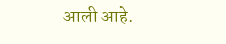आली आहे.